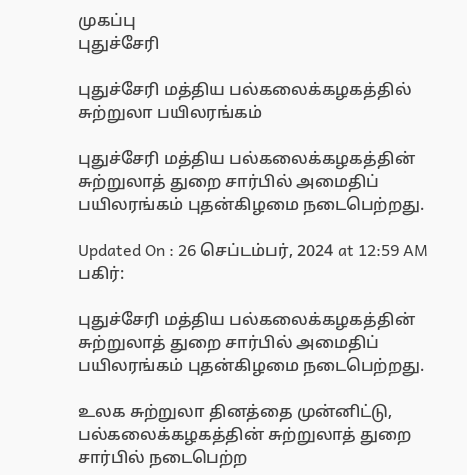முகப்பு
புதுச்சேரி

புதுச்சேரி மத்திய பல்கலைக்கழகத்தில் சுற்றுலா பயிலரங்கம்

புதுச்சேரி மத்திய பல்கலைக்கழகத்தின் சுற்றுலாத் துறை சார்பில் அமைதிப் பயிலரங்கம் புதன்கிழமை நடைபெற்றது.

Updated On : 26 செப்டம்பர், 2024 at 12:59 AM
பகிர்:

புதுச்சேரி மத்திய பல்கலைக்கழகத்தின் சுற்றுலாத் துறை சார்பில் அமைதிப் பயிலரங்கம் புதன்கிழமை நடைபெற்றது.

உலக சுற்றுலா தினத்தை முன்னிட்டு, பல்கலைக்கழகத்தின் சுற்றுலாத் துறை சார்பில் நடைபெற்ற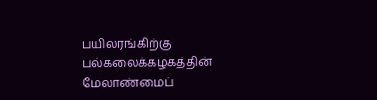பயிலரங்கிற்கு பல்கலைக்கழகத்தின் மேலாண்மைப்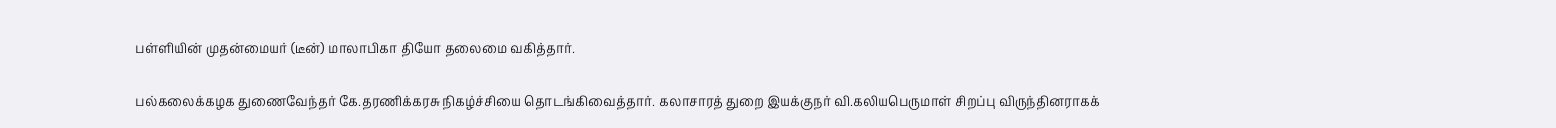பள்ளியின் முதன்மையர் (டீன்) மாலாபிகா தியோ தலைமை வகித்தார்.

பல்கலைக்கழக துணைவேந்தர் கே.தரணிக்கரசு நிகழ்ச்சியை தொடங்கிவைத்தார். கலாசாரத் துறை இயக்குநர் வி.கலியபெருமாள் சிறப்பு விருந்தினராகக்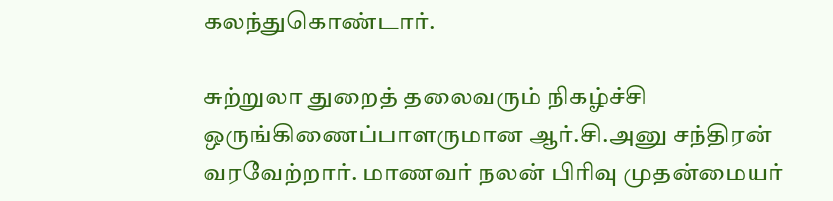கலந்துகொண்டார்.

சுற்றுலா துறைத் தலைவரும் நிகழ்ச்சி ஒருங்கிணைப்பாளருமான ஆர்.சி.அனு சந்திரன் வரவேற்றார். மாணவர் நலன் பிரிவு முதன்மையர்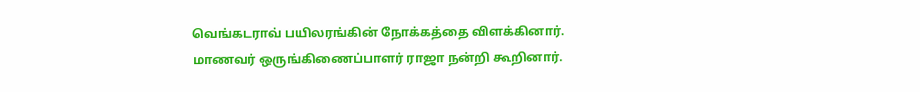வெங்கடராவ் பயிலரங்கின் நோக்கத்தை விளக்கினார். மாணவர் ஒருங்கிணைப்பாளர் ராஜா நன்றி கூறினார்.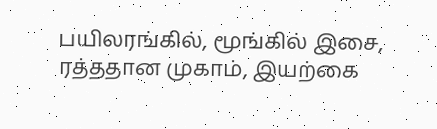பயிலரங்கில், மூங்கில் இசை, ரத்ததான முகாம், இயற்கை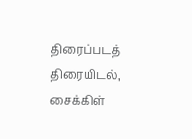திரைப்படத் திரையிடல், சைக்கிள்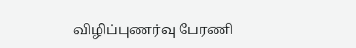விழிப்புணர்வு பேரணி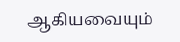ஆகியவையும்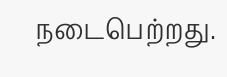நடைபெற்றது.